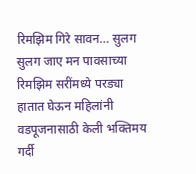रिमझिम गिरे सावन… सुलग सुलग जाए मन पावसाच्या रिमझिम सरींमध्ये परड्या हातात घेऊन महिलांनी वडपूजनासाठी केली भक्तिमय गर्दी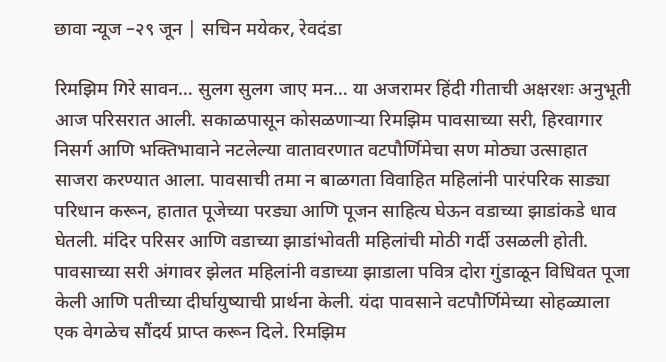छावा न्यूज –२९ जून | सचिन मयेकर, रेवदंडा

रिमझिम गिरे सावन… सुलग सुलग जाए मन… या अजरामर हिंदी गीताची अक्षरशः अनुभूती आज परिसरात आली. सकाळपासून कोसळणाऱ्या रिमझिम पावसाच्या सरी, हिरवागार निसर्ग आणि भक्तिभावाने नटलेल्या वातावरणात वटपौर्णिमेचा सण मोठ्या उत्साहात साजरा करण्यात आला. पावसाची तमा न बाळगता विवाहित महिलांनी पारंपरिक साड्या परिधान करून, हातात पूजेच्या परड्या आणि पूजन साहित्य घेऊन वडाच्या झाडांकडे धाव घेतली. मंदिर परिसर आणि वडाच्या झाडांभोवती महिलांची मोठी गर्दी उसळली होती. पावसाच्या सरी अंगावर झेलत महिलांनी वडाच्या झाडाला पवित्र दोरा गुंडाळून विधिवत पूजा केली आणि पतीच्या दीर्घायुष्याची प्रार्थना केली. यंदा पावसाने वटपौर्णिमेच्या सोहळ्याला एक वेगळेच सौंदर्य प्राप्त करून दिले. रिमझिम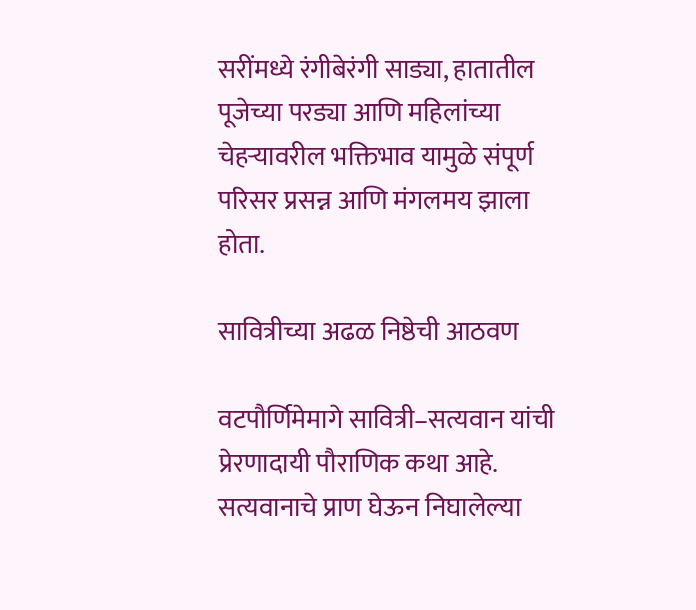सरींमध्ये रंगीबेरंगी साड्या, हातातील पूजेच्या परड्या आणि महिलांच्या चेहऱ्यावरील भक्तिभाव यामुळे संपूर्ण परिसर प्रसन्न आणि मंगलमय झाला होता.

सावित्रीच्या अढळ निष्ठेची आठवण

वटपौर्णिमेमागे सावित्री–सत्यवान यांची प्रेरणादायी पौराणिक कथा आहे. सत्यवानाचे प्राण घेऊन निघालेल्या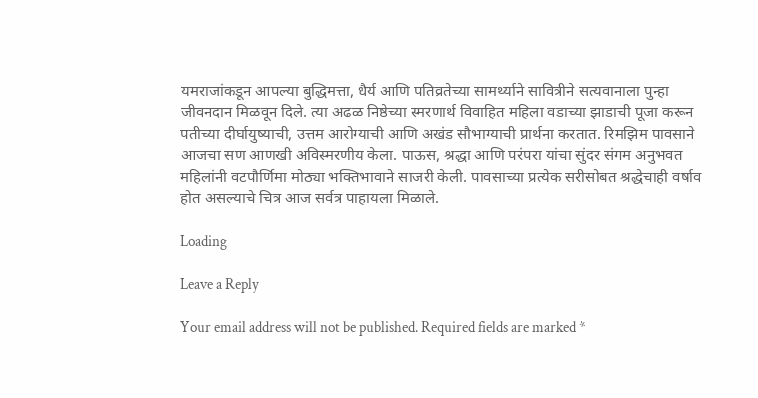यमराजांकडून आपल्या बुद्धिमत्ता, धैर्य आणि पतिव्रतेच्या सामर्थ्याने सावित्रीने सत्यवानाला पुन्हा जीवनदान मिळवून दिले. त्या अढळ निष्ठेच्या स्मरणार्थ विवाहित महिला वडाच्या झाडाची पूजा करून पतीच्या दीर्घायुष्याची, उत्तम आरोग्याची आणि अखंड सौभाग्याची प्रार्थना करतात. रिमझिम पावसाने आजचा सण आणखी अविस्मरणीय केला. पाऊस, श्रद्धा आणि परंपरा यांचा सुंदर संगम अनुभवत महिलांनी वटपौर्णिमा मोठ्या भक्तिभावाने साजरी केली. पावसाच्या प्रत्येक सरीसोबत श्रद्धेचाही वर्षाव होत असल्याचे चित्र आज सर्वत्र पाहायला मिळाले.

Loading

Leave a Reply

Your email address will not be published. Required fields are marked *